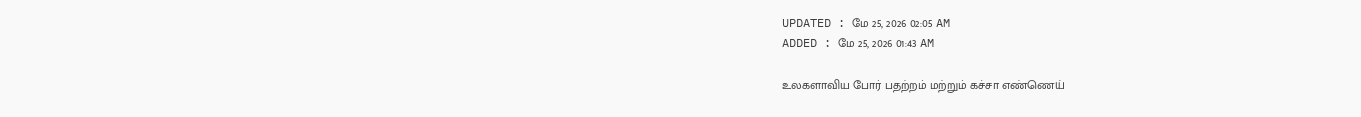UPDATED : மே 25, 2026 02:05 AM
ADDED : மே 25, 2026 01:43 AM

உலகளாவிய போர் பதற்றம் மற்றும் கச்சா எண்ணெய்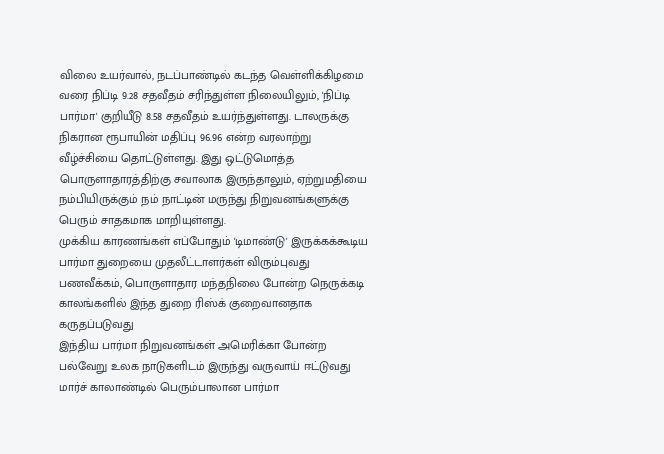விலை உயர்வால், நடப்பாண்டில் கடந்த வெள்ளிக்கிழமை வரை நிப்டி 9.28 சதவீதம் சரிந்துள்ள நிலையிலும், 'நிப்டி பார்மா' குறியீடு 8.58 சதவீதம் உயர்ந்துள்ளது. டாலருக்கு நிகரான ரூபாயின் மதிப்பு 96.96 என்ற வரலாற்று வீழ்ச்சியை தொட்டுள்ளது. இது ஒட்டுமொத்த பொருளாதாரத்திற்கு சவாலாக இருந்தாலும், ஏற்றுமதியை நம்பியிருக்கும் நம் நாட்டின் மருந்து நிறுவனங்களுக்கு பெரும் சாதகமாக மாறியுள்ளது.
முக்கிய காரணங்கள் எப்போதும் 'டிமாண்டு' இருக்கக்கூடிய பார்மா துறையை முதலீட்டாளர்கள் விரும்புவது
பணவீக்கம், பொருளாதார மந்தநிலை போன்ற நெருக்கடி காலங்களில் இந்த துறை ரிஸ்க் குறைவானதாக கருதப்படுவது
இந்திய பார்மா நிறுவனங்கள் அமெரிக்கா போன்ற பல்வேறு உலக நாடுகளிடம் இருந்து வருவாய் ஈட்டுவது
மார்ச் காலாண்டில் பெரும்பாலான பார்மா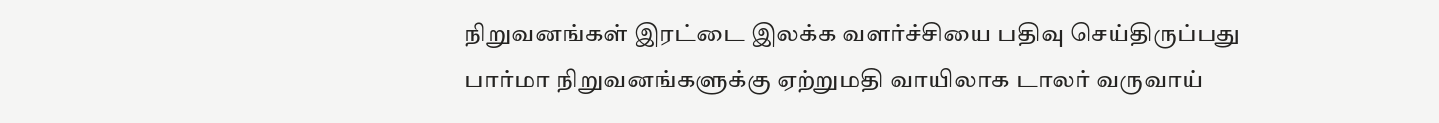நிறுவனங்கள் இரட்டை இலக்க வளர்ச்சியை பதிவு செய்திருப்பது
பார்மா நிறுவனங்களுக்கு ஏற்றுமதி வாயிலாக டாலர் வருவாய்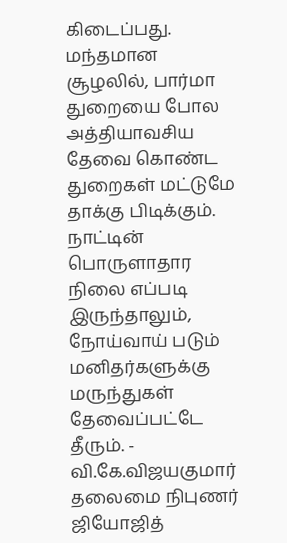கிடைப்பது.
மந்தமான சூழலில், பார்மா துறையை போல அத்தியாவசிய தேவை கொண்ட துறைகள் மட்டுமே தாக்கு பிடிக்கும். நாட்டின் பொருளாதார நிலை எப்படி இருந்தாலும், நோய்வாய் படும் மனிதர்களுக்கு மருந்துகள் தேவைப்பட்டே தீரும். - வி.கே.விஜயகுமார் தலைமை நிபுணர் ஜியோஜித்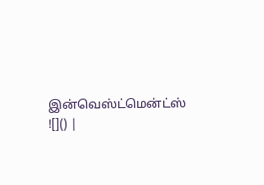இன்வெஸ்ட்மென்ட்ஸ்
![]() |